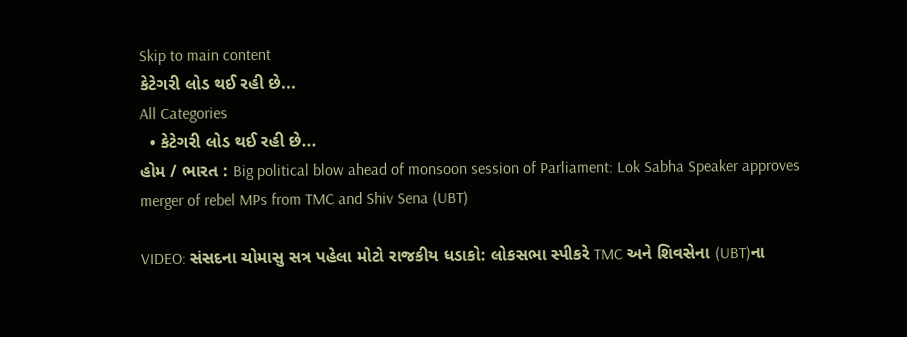Skip to main content
કેટેગરી લોડ થઈ રહી છે...
All Categories
  • કેટેગરી લોડ થઈ રહી છે...
હોમ / ભારત : Big political blow ahead of monsoon session of Parliament: Lok Sabha Speaker approves merger of rebel MPs from TMC and Shiv Sena (UBT)

VIDEO: સંસદના ચોમાસુ સત્ર પહેલા મોટો રાજકીય ધડાકો: લોકસભા સ્પીકરે TMC અને શિવસેના (UBT)ના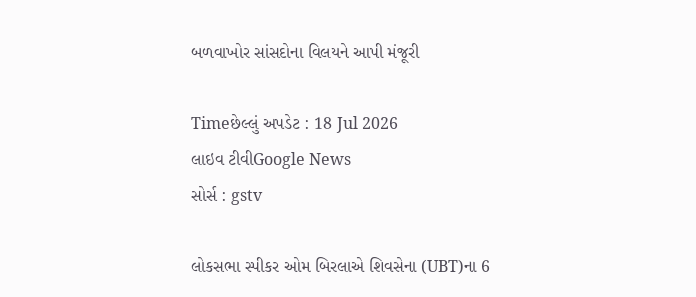બળવાખોર સાંસદોના વિલયને આપી મંજૂરી

Timeછેલ્લું અપડેટ : 18 Jul 2026
લાઇવ ટીવીGoogle News
સોર્સ : gstv

લોકસભા સ્પીકર ઓમ બિરલાએ શિવસેના (UBT)ના 6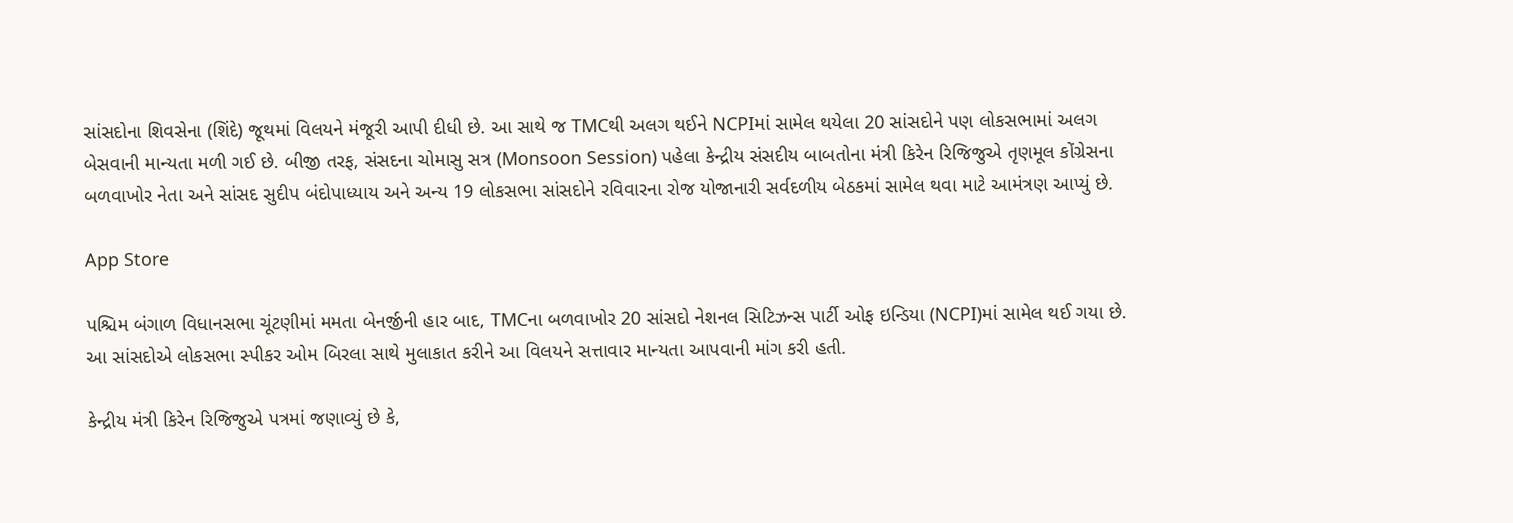સાંસદોના શિવસેના (શિંદે) જૂથમાં વિલયને મંજૂરી આપી દીધી છે. આ સાથે જ TMCથી અલગ થઈને NCPIમાં સામેલ થયેલા 20 સાંસદોને પણ લોકસભામાં અલગ બેસવાની માન્યતા મળી ગઈ છે. બીજી તરફ, સંસદના ચોમાસુ સત્ર (Monsoon Session) પહેલા કેન્દ્રીય સંસદીય બાબતોના મંત્રી કિરેન રિજિજુએ તૃણમૂલ કોંગ્રેસના બળવાખોર નેતા અને સાંસદ સુદીપ બંદોપાધ્યાય અને અન્ય 19 લોકસભા સાંસદોને રવિવારના રોજ યોજાનારી સર્વદળીય બેઠકમાં સામેલ થવા માટે આમંત્રણ આપ્યું છે.

App Store

પશ્ચિમ બંગાળ વિધાનસભા ચૂંટણીમાં મમતા બેનર્જીની હાર બાદ, TMCના બળવાખોર 20 સાંસદો નેશનલ સિટિઝન્સ પાર્ટી ઓફ ઇન્ડિયા (NCPI)માં સામેલ થઈ ગયા છે. આ સાંસદોએ લોકસભા સ્પીકર ઓમ બિરલા સાથે મુલાકાત કરીને આ વિલયને સત્તાવાર માન્યતા આપવાની માંગ કરી હતી.

કેન્દ્રીય મંત્રી કિરેન રિજિજુએ પત્રમાં જણાવ્યું છે કે,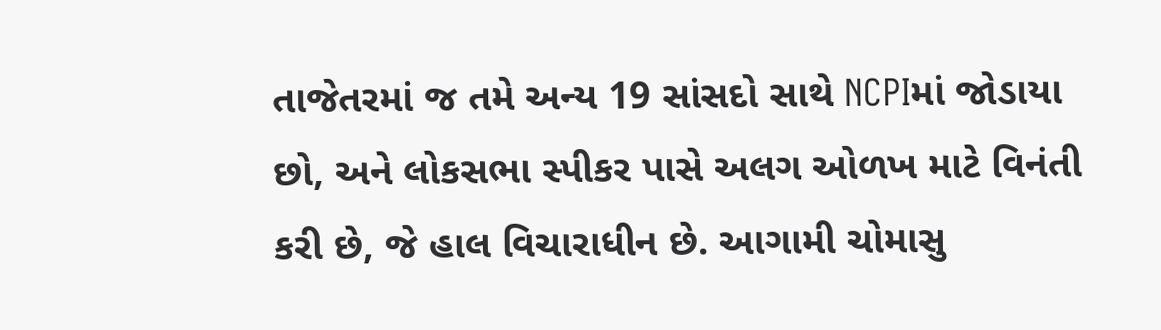તાજેતરમાં જ તમે અન્ય 19 સાંસદો સાથે NCPIમાં જોડાયા છો, અને લોકસભા સ્પીકર પાસે અલગ ઓળખ માટે વિનંતી કરી છે, જે હાલ વિચારાધીન છે. આગામી ચોમાસુ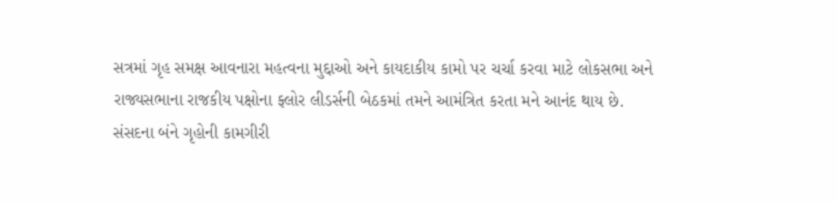સત્રમાં ગૃહ સમક્ષ આવનારા મહત્વના મુદ્દાઓ અને કાયદાકીય કામો પર ચર્ચા કરવા માટે લોકસભા અને રાજ્યસભાના રાજકીય પક્ષોના ફ્લોર લીડર્સની બેઠકમાં તમને આમંત્રિત કરતા મને આનંદ થાય છે. સંસદના બંને ગૃહોની કામગીરી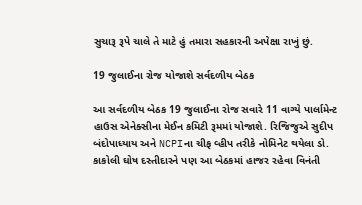સુચારૂ રૂપે ચાલે તે માટે હું તમારા સહકારની અપેક્ષા રાખું છું.

19 જુલાઈના રોજ યોજાશે સર્વદળીય બેઠક

આ સર્વદળીય બેઠક 19 જુલાઈના રોજ સવારે 11 વાગ્યે પાર્લામેન્ટ હાઉસ એનેક્સીના મેઈન કમિટી રૂમમાં યોજાશે. રિજિજુએ સુદીપ બંદોપાધ્યાય અને NCPIના ચીફ વ્હીપ તરીકે નોમિનેટ થયેલા ડો. કાકોલી ઘોષ દસ્તીદારને પણ આ બેઠકમાં હાજર રહેવા વિનંતી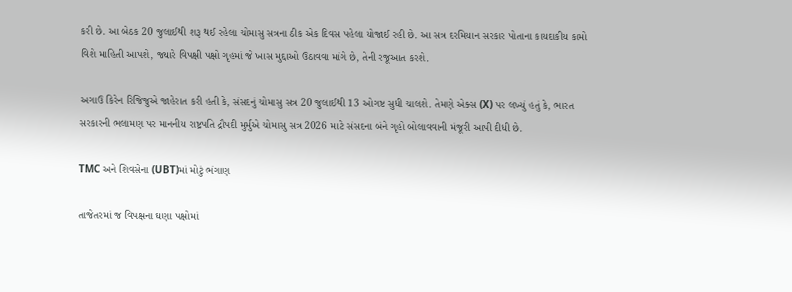કરી છે. આ બેઠક 20 જુલાઈથી શરૂ થઈ રહેલા ચોમાસુ સત્રના ઠીક એક દિવસ પહેલા યોજાઈ રહી છે. આ સત્ર દરમિયાન સરકાર પોતાના કાયદાકીય કામો વિશે માહિતી આપશે, જ્યારે વિપક્ષી પક્ષો ગૃહમાં જે ખાસ મુદ્દાઓ ઉઠાવવા માંગે છે, તેની રજૂઆત કરશે.

અગાઉ કિરેન રિજિજુએ જાહેરાત કરી હતી કે, સંસદનું ચોમાસુ સત્ર 20 જુલાઈથી 13 ઓગષ્ટ સુધી ચાલશે. તેમણે એક્સ (X) પર લખ્યું હતું કે, ભારત સરકારની ભલામણ પર માનનીય રાષ્ટ્રપતિ દ્રૌપદી મુર્મુએ ચોમાસુ સત્ર 2026 માટે સંસદના બંને ગૃહો બોલાવવાની મંજૂરી આપી દીધી છે.

TMC અને શિવસેના (UBT)માં મોટું ભંગાણ

તાજેતરમાં જ વિપક્ષના ઘણા પક્ષોમાં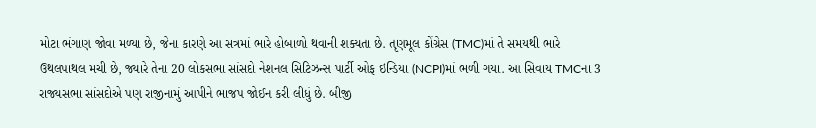મોટા ભંગાણ જોવા મળ્યા છે, જેના કારણે આ સત્રમાં ભારે હોબાળો થવાની શક્યતા છે. તૃણમૂલ કોંગ્રેસ (TMC)માં તે સમયથી ભારે ઉથલપાથલ મચી છે, જ્યારે તેના 20 લોકસભા સાંસદો નેશનલ સિટિઝન્સ પાર્ટી ઓફ ઇન્ડિયા (NCPI)માં ભળી ગયા. આ સિવાય TMCના 3 રાજ્યસભા સાંસદોએ પણ રાજીનામું આપીને ભાજપ જોઈન કરી લીધું છે. બીજી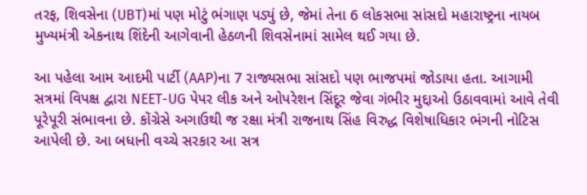તરફ, શિવસેના (UBT)માં પણ મોટું ભંગાણ પડ્યું છે, જેમાં તેના 6 લોકસભા સાંસદો મહારાષ્ટ્રના નાયબ મુખ્યમંત્રી એકનાથ શિંદેની આગેવાની હેઠળની શિવસેનામાં સામેલ થઈ ગયા છે.

આ પહેલા આમ આદમી પાર્ટી (AAP)ના 7 રાજ્યસભા સાંસદો પણ ભાજપમાં જોડાયા હતા. આગામી સત્રમાં વિપક્ષ દ્વારા NEET-UG પેપર લીક અને ઓપરેશન સિંદૂર જેવા ગંભીર મુદ્દાઓ ઉઠાવવામાં આવે તેવી પૂરેપૂરી સંભાવના છે. કોંગ્રેસે અગાઉથી જ રક્ષા મંત્રી રાજનાથ સિંહ વિરુદ્ધ વિશેષાધિકાર ભંગની નોટિસ આપેલી છે. આ બધાની વચ્ચે સરકાર આ સત્ર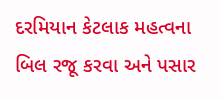દરમિયાન કેટલાક મહત્વના બિલ રજૂ કરવા અને પસાર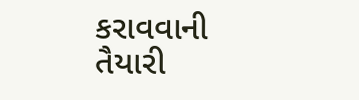કરાવવાની તૈયારી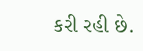કરી રહી છે.